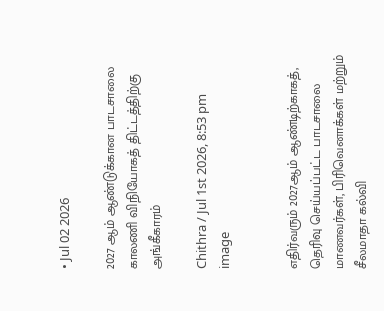• Jul 02 2026

2027 ஆம் ஆண்டுக்கான பாடசாலை காலணி விநியோகத் திட்டத்திற்கு அங்கீகாரம்

Chithra / Jul 1st 2026, 8:53 pm
image


எதிர்வரும் 2027ஆம் ஆண்டிற்காகத், தெரிவு செய்யப்பட்ட பாடசாலை மாணவர்கள், பிரிவெனாக்கள் மற்றும் சீலமாதா கல்வி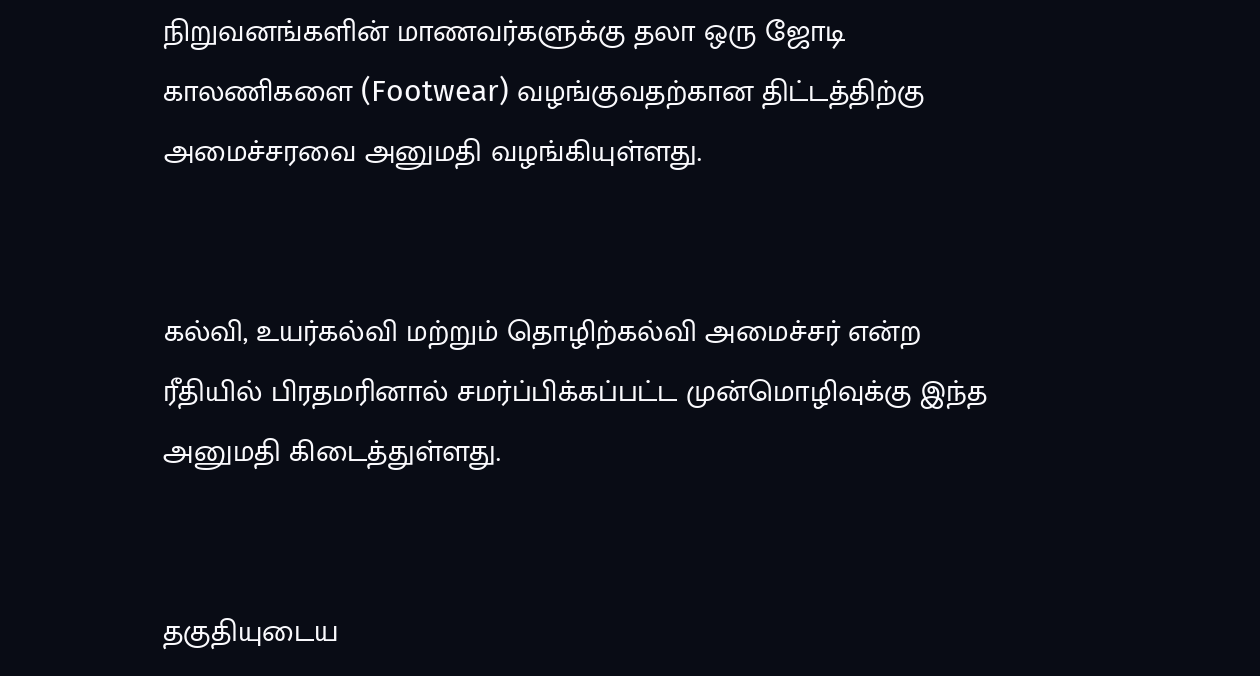நிறுவனங்களின் மாணவர்களுக்கு தலா ஒரு ஜோடி காலணிகளை (Footwear) வழங்குவதற்கான திட்டத்திற்கு அமைச்சரவை அனுமதி வழங்கியுள்ளது.


கல்வி, உயர்கல்வி மற்றும் தொழிற்கல்வி அமைச்சர் என்ற ரீதியில் பிரதமரினால் சமர்ப்பிக்கப்பட்ட முன்மொழிவுக்கு இந்த அனுமதி கிடைத்துள்ளது.


தகுதியுடைய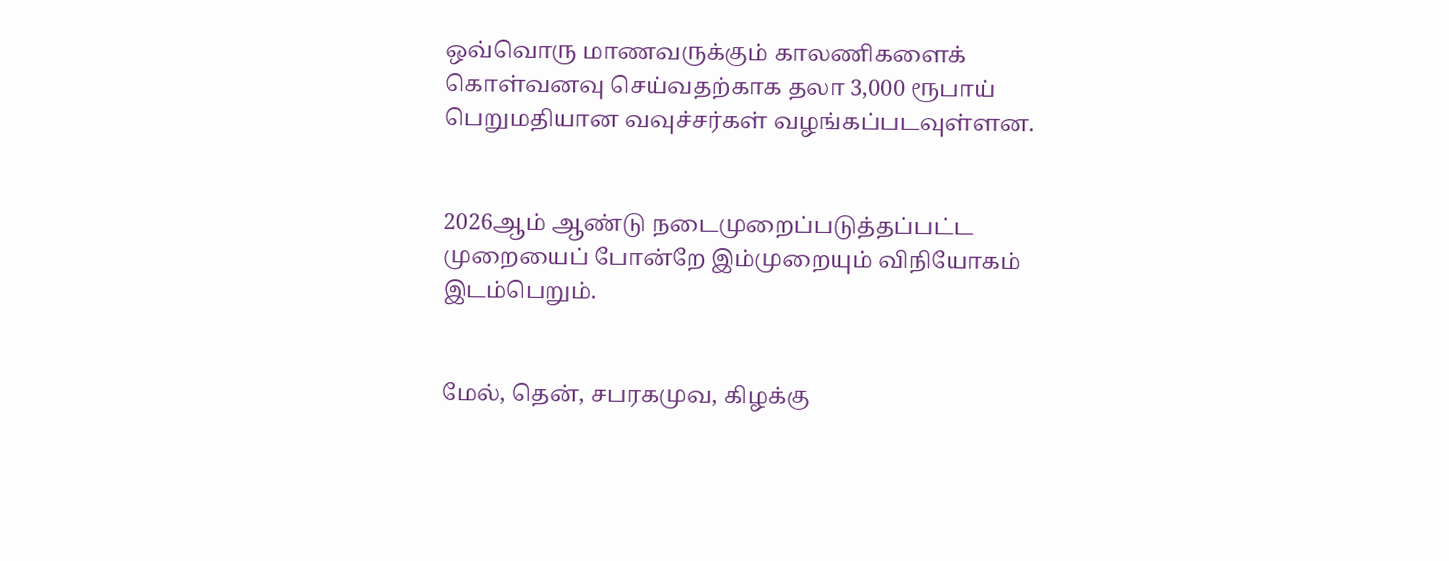ஒவ்வொரு மாணவருக்கும் காலணிகளைக் கொள்வனவு செய்வதற்காக தலா 3,000 ரூபாய் பெறுமதியான வவுச்சர்கள் வழங்கப்படவுள்ளன.


2026ஆம் ஆண்டு நடைமுறைப்படுத்தப்பட்ட முறையைப் போன்றே இம்முறையும் விநியோகம் இடம்பெறும்.


மேல், தென், சபரகமுவ, கிழக்கு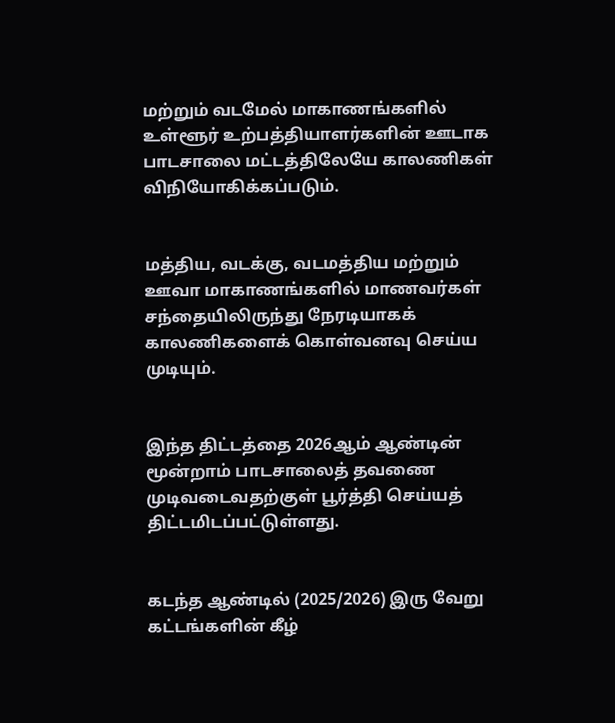மற்றும் வடமேல் மாகாணங்களில் உள்ளூர் உற்பத்தியாளர்களின் ஊடாக பாடசாலை மட்டத்திலேயே காலணிகள் விநியோகிக்கப்படும்.


மத்திய, வடக்கு, வடமத்திய மற்றும் ஊவா மாகாணங்களில் மாணவர்கள் சந்தையிலிருந்து நேரடியாகக் காலணிகளைக் கொள்வனவு செய்ய முடியும்.


இந்த திட்டத்தை 2026ஆம் ஆண்டின் மூன்றாம் பாடசாலைத் தவணை முடிவடைவதற்குள் பூர்த்தி செய்யத் திட்டமிடப்பட்டுள்ளது.


கடந்த ஆண்டில் (2025/2026) இரு வேறு கட்டங்களின் கீழ்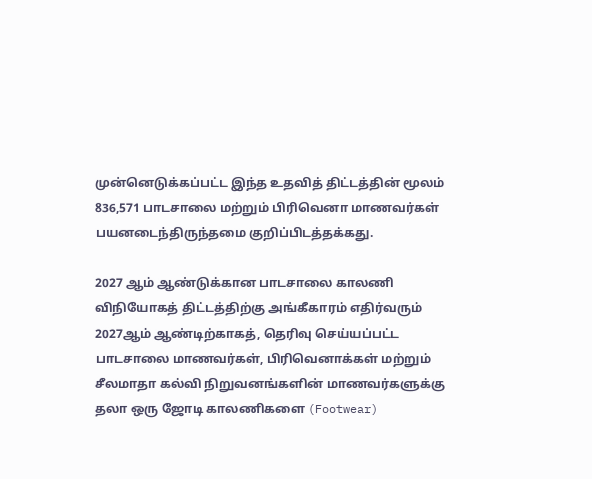முன்னெடுக்கப்பட்ட இந்த உதவித் திட்டத்தின் மூலம் 836,571 பாடசாலை மற்றும் பிரிவெனா மாணவர்கள் பயனடைந்திருந்தமை குறிப்பிடத்தக்கது.

2027 ஆம் ஆண்டுக்கான பாடசாலை காலணி விநியோகத் திட்டத்திற்கு அங்கீகாரம் எதிர்வரும் 2027ஆம் ஆண்டிற்காகத், தெரிவு செய்யப்பட்ட பாடசாலை மாணவர்கள், பிரிவெனாக்கள் மற்றும் சீலமாதா கல்வி நிறுவனங்களின் மாணவர்களுக்கு தலா ஒரு ஜோடி காலணிகளை (Footwear)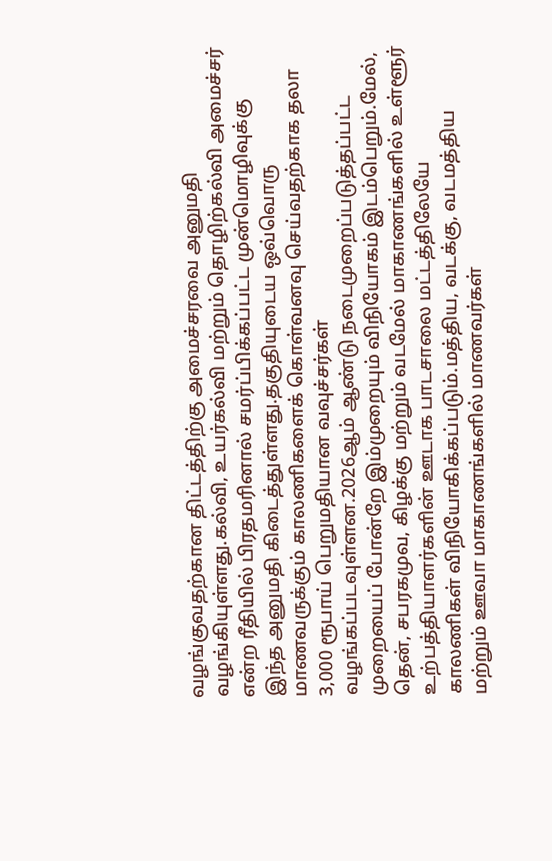வழங்குவதற்கான திட்டத்திற்கு அமைச்சரவை அனுமதி வழங்கியுள்ளது.கல்வி, உயர்கல்வி மற்றும் தொழிற்கல்வி அமைச்சர் என்ற ரீதியில் பிரதமரினால் சமர்ப்பிக்கப்பட்ட முன்மொழிவுக்கு இந்த அனுமதி கிடைத்துள்ளது.தகுதியுடைய ஒவ்வொரு மாணவருக்கும் காலணிகளைக் கொள்வனவு செய்வதற்காக தலா 3,000 ரூபாய் பெறுமதியான வவுச்சர்கள் வழங்கப்படவுள்ளன.2026ஆம் ஆண்டு நடைமுறைப்படுத்தப்பட்ட முறையைப் போன்றே இம்முறையும் விநியோகம் இடம்பெறும்.மேல், தென், சபரகமுவ, கிழக்கு மற்றும் வடமேல் மாகாணங்களில் உள்ளூர் உற்பத்தியாளர்களின் ஊடாக பாடசாலை மட்டத்திலேயே காலணிகள் விநியோகிக்கப்படும்.மத்திய, வடக்கு, வடமத்திய மற்றும் ஊவா மாகாணங்களில் மாணவர்கள்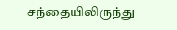சந்தையிலிருந்து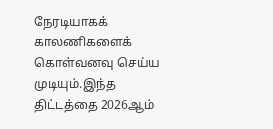நேரடியாகக் காலணிகளைக் கொள்வனவு செய்ய முடியும்.இந்த திட்டத்தை 2026ஆம்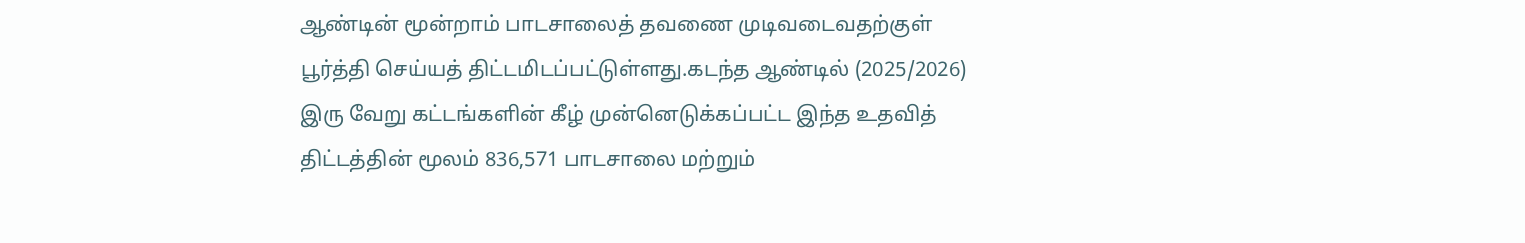ஆண்டின் மூன்றாம் பாடசாலைத் தவணை முடிவடைவதற்குள் பூர்த்தி செய்யத் திட்டமிடப்பட்டுள்ளது.கடந்த ஆண்டில் (2025/2026) இரு வேறு கட்டங்களின் கீழ் முன்னெடுக்கப்பட்ட இந்த உதவித் திட்டத்தின் மூலம் 836,571 பாடசாலை மற்றும்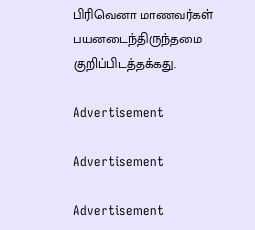பிரிவெனா மாணவர்கள் பயனடைந்திருந்தமை குறிப்பிடத்தக்கது.

Advertisement

Advertisement

Advertisement